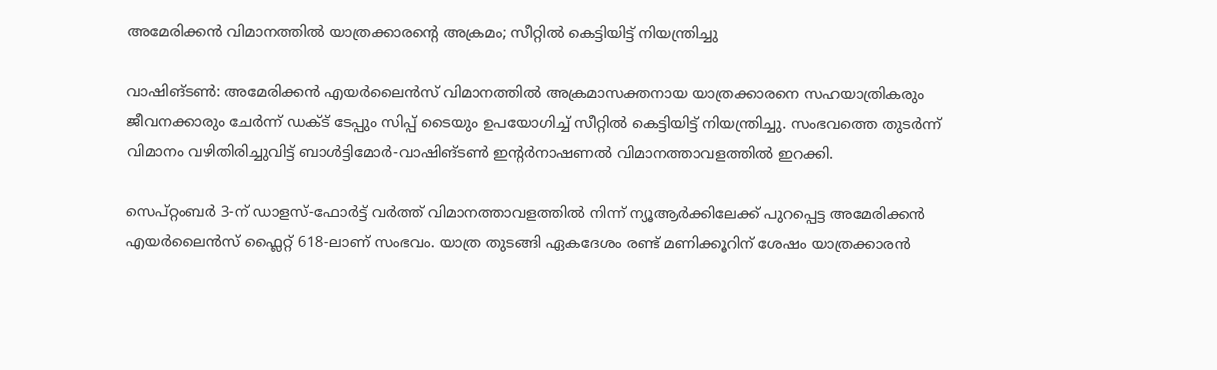അമേരിക്കൻ വിമാനത്തിൽ യാത്രക്കാരന്റെ അക്രമം; സീറ്റിൽ കെട്ടിയിട്ട് നിയന്ത്രിച്ചു

വാഷിങ്ടൺ: അമേരിക്കൻ എയർലൈൻസ് വിമാനത്തിൽ അക്രമാസക്തനായ യാത്രക്കാരനെ സഹയാത്രികരും ജീവനക്കാരും ചേർന്ന് ഡക്ട് ടേപ്പും സിപ്പ് ടൈയും ഉപയോഗിച്ച് സീറ്റിൽ കെട്ടിയിട്ട് നിയന്ത്രിച്ചു. സംഭവത്തെ തുടർന്ന് വിമാനം വഴിതിരിച്ചുവിട്ട് ബാൾട്ടിമോർ-വാഷിങ്ടൺ ഇന്റർനാഷണൽ വിമാനത്താവളത്തിൽ ഇറക്കി.

സെപ്റ്റംബർ 3-ന് ഡാളസ്-ഫോർട്ട് വർത്ത് വിമാനത്താവളത്തിൽ നിന്ന് ന്യൂആർക്കിലേക്ക് പുറപ്പെട്ട അമേരിക്കൻ എയർലൈൻസ് ഫ്ലൈറ്റ് 618-ലാണ് സംഭവം. യാത്ര തുടങ്ങി ഏകദേശം രണ്ട് മണിക്കൂറിന് ശേഷം യാത്രക്കാരൻ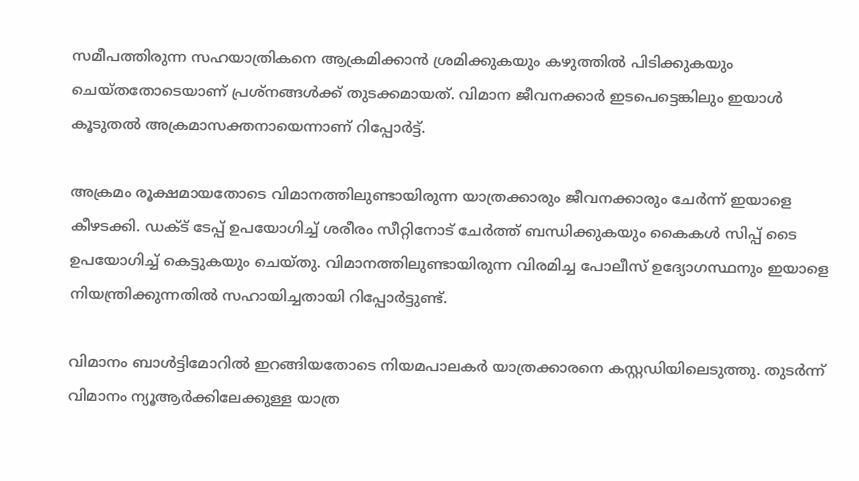സമീപത്തിരുന്ന സഹയാത്രികനെ ആക്രമിക്കാൻ ശ്രമിക്കുകയും കഴുത്തിൽ പിടിക്കുകയും ചെയ്തതോടെയാണ് പ്രശ്നങ്ങൾക്ക് തുടക്കമായത്. വിമാന ജീവനക്കാർ ഇടപെട്ടെങ്കിലും ഇയാൾ കൂടുതൽ അക്രമാസക്തനായെന്നാണ് റിപ്പോർട്ട്.

അക്രമം രൂക്ഷമായതോടെ വിമാനത്തിലുണ്ടായിരുന്ന യാത്രക്കാരും ജീവനക്കാരും ചേർന്ന് ഇയാളെ കീഴടക്കി. ഡക്ട് ടേപ്പ് ഉപയോഗിച്ച് ശരീരം സീറ്റിനോട് ചേർത്ത് ബന്ധിക്കുകയും കൈകൾ സിപ്പ് ടൈ ഉപയോഗിച്ച് കെട്ടുകയും ചെയ്തു. വിമാനത്തിലുണ്ടായിരുന്ന വിരമിച്ച പോലീസ് ഉദ്യോഗസ്ഥനും ഇയാളെ നിയന്ത്രിക്കുന്നതിൽ സഹായിച്ചതായി റിപ്പോർട്ടുണ്ട്.

വിമാനം ബാൾട്ടിമോറിൽ ഇറങ്ങിയതോടെ നിയമപാലകർ യാത്രക്കാരനെ കസ്റ്റഡിയിലെടുത്തു. തുടർന്ന് വിമാനം ന്യൂആർക്കിലേക്കുള്ള യാത്ര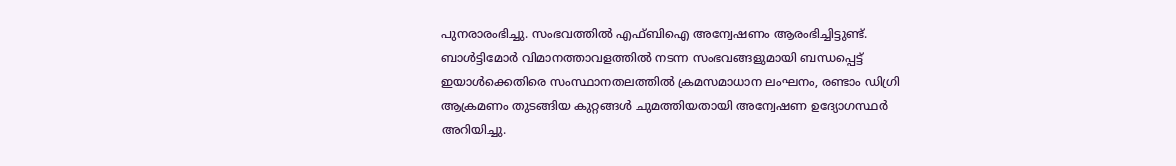പുനരാരംഭിച്ചു. സംഭവത്തിൽ എഫ്ബിഐ അന്വേഷണം ആരംഭിച്ചിട്ടുണ്ട്. ബാൾട്ടിമോർ വിമാനത്താവളത്തിൽ നടന്ന സംഭവങ്ങളുമായി ബന്ധപ്പെട്ട് ഇയാൾക്കെതിരെ സംസ്ഥാനതലത്തിൽ ക്രമസമാധാന ലംഘനം, രണ്ടാം ഡിഗ്രി ആക്രമണം തുടങ്ങിയ കുറ്റങ്ങൾ ചുമത്തിയതായി അന്വേഷണ ഉദ്യോഗസ്ഥർ അറിയിച്ചു.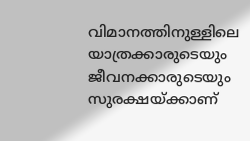വിമാനത്തിനുള്ളിലെ യാത്രക്കാരുടെയും ജീവനക്കാരുടെയും സുരക്ഷയ്ക്കാണ്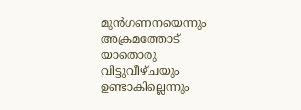മുൻഗണനയെന്നും അക്രമത്തോട് യാതൊരു വിട്ടുവീഴ്ചയും ഉണ്ടാകില്ലെന്നും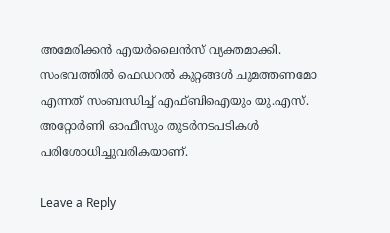അമേരിക്കൻ എയർലൈൻസ് വ്യക്തമാക്കി. സംഭവത്തിൽ ഫെഡറൽ കുറ്റങ്ങൾ ചുമത്തണമോ എന്നത് സംബന്ധിച്ച് എഫ്ബിഐയും യു.എസ്. അറ്റോർണി ഓഫീസും തുടർനടപടികൾ പരിശോധിച്ചുവരികയാണ്.

Leave a Reply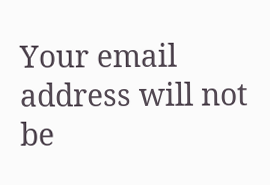Your email address will not be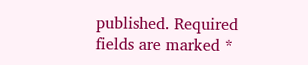published. Required fields are marked *